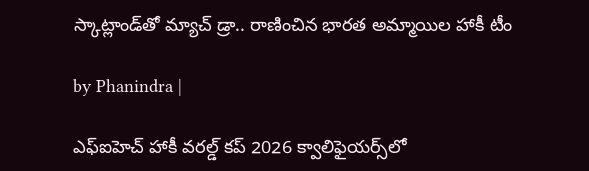స్కాట్లాండ్‌తో మ్యాచ్ డ్రా.. రాణించిన భారత అమ్మాయిల హాకీ టీం

by Phanindra |

ఎఫ్ఐహెచ్ హాకీ వరల్డ్ కప్ 2026 క్వాలిఫైయర్స్‌‌లో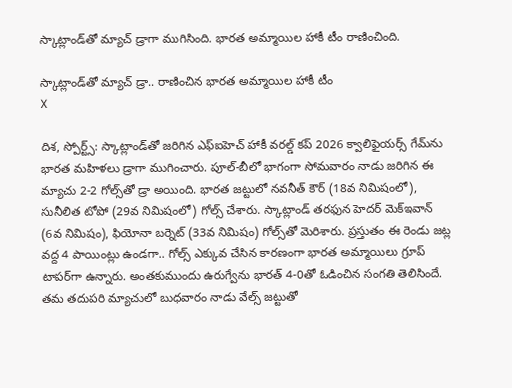స్కాట్లాండ్‌తో మ్యాచ్ డ్రాగా ముగిసింది. భారత అమ్మాయిల హాకీ టీం రాణించింది.

స్కాట్లాండ్‌తో మ్యాచ్ డ్రా.. రాణించిన భారత అమ్మాయిల హాకీ టీం
X

దిశ, స్పోర్ట్స్: స్కాట్లాండ్‌తో జరిగిన ఎఫ్ఐహెచ్ హాకీ వరల్డ్ కప్ 2026 క్వాలిఫైయర్స్‌ గేమ్‌ను భారత మహిళలు డ్రాగా ముగించారు. పూల్-బీలో భాగంగా సోమవారం నాడు జరిగిన ఈ మ్యాచు 2-2 గోల్స్‌తో డ్రా అయింది. భారత జట్టులో నవనీత్ కౌర్ (18వ నిమిషంలో), సునీలిత టోపో (29వ నిమిషంలో) గోల్స్ చేశారు. స్కాట్లాండ్ తరఫున హెదర్ మెక్‌ఇవాన్ (6వ నిమిషం), ఫియోనా బర్నెట్ (33వ నిమిషం) గోల్స్‌తో మెరిశారు. ప్రస్తుతం ఈ రెండు జట్ల వద్ద 4 పాయింట్లు ఉండగా.. గోల్స్ ఎక్కువ చేసిన కారణంగా భారత అమ్మాయిలు గ్రూప్ టాపర్‌గా ఉన్నారు. అంతకుముందు ఉరుగ్వేను భారత్ 4-0తో ఓడించిన సంగతి తెలిసిందే. తమ తదుపరి మ్యాచులో బుధవారం నాడు వేల్స్ జట్టుతో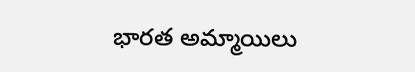భారత అమ్మాయిలు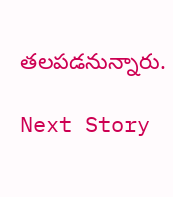తలపడనున్నారు.

Next Story